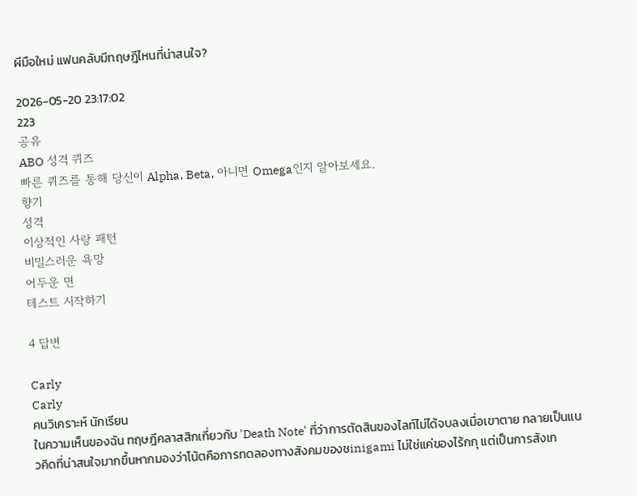ผีมือใหม่ แฟนคลับมีทฤษฎีไหนที่น่าสนใจ?

2026-05-20 23:17:02
223
공유
ABO 성격 퀴즈
빠른 퀴즈를 통해 당신이 Alpha, Beta, 아니면 Omega인지 알아보세요.
향기
성격
이상적인 사랑 패턴
비밀스러운 욕망
어두운 면
테스트 시작하기

4 답변

Carly
Carly
คนวิเคราะห์ นักเรียน
ในความเห็นของฉัน ทฤษฎีคลาสสิกเกี่ยวกับ 'Death Note' ที่ว่าการตัดสินของไลท์ไม่ได้จบลงเมื่อเขาตาย กลายเป็นแนวคิดที่น่าสนใจมากขึ้นหากมองว่าโน้ตคือการทดลองทางสังคมของชinigami ไม่ใช่แค่ของไร้กกุ แต่เป็นการสังเก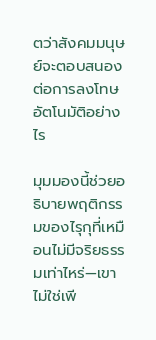ตว่าสังคมมนุษย์จะตอบสนองต่อการลงโทษอัตโนมัติอย่างไร

มุมมองนี้ช่วยอธิบายพฤติกรรมของไรุกุที่เหมือนไม่มีจริยธรรมเท่าไหร่—เขาไม่ใช่เพี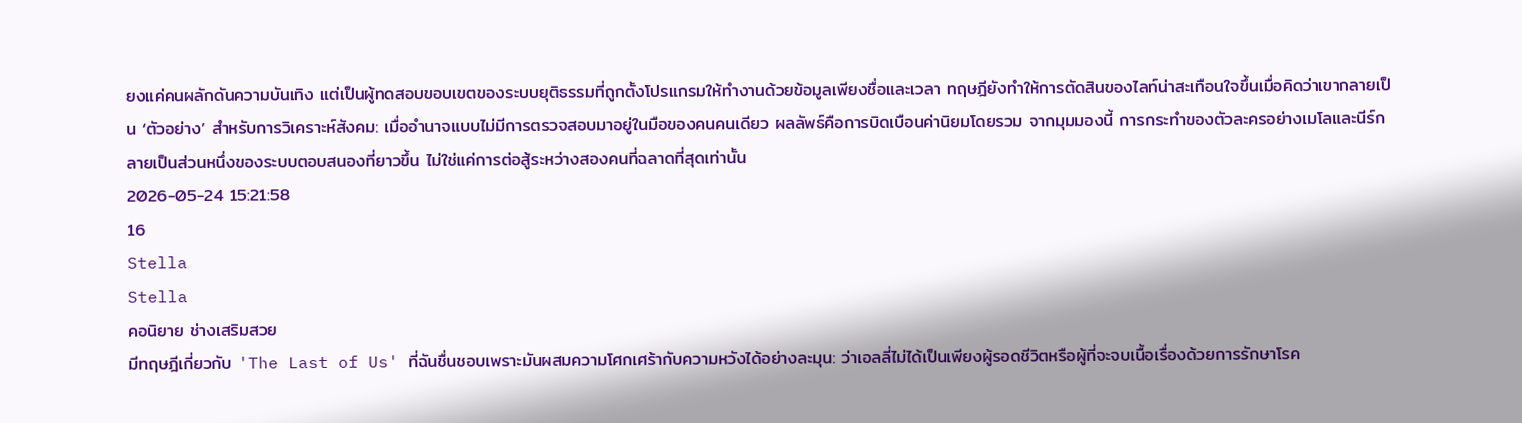ยงแค่คนผลักดันความบันเทิง แต่เป็นผู้ทดสอบขอบเขตของระบบยุติธรรมที่ถูกตั้งโปรแกรมให้ทำงานด้วยข้อมูลเพียงชื่อและเวลา ทฤษฎียังทำให้การตัดสินของไลท์น่าสะเทือนใจขึ้นเมื่อคิดว่าเขากลายเป็น ‘ตัวอย่าง’ สำหรับการวิเคราะห์สังคม: เมื่ออำนาจแบบไม่มีการตรวจสอบมาอยู่ในมือของคนคนเดียว ผลลัพธ์คือการบิดเบือนค่านิยมโดยรวม จากมุมมองนี้ การกระทำของตัวละครอย่างเมโลและนีร์กลายเป็นส่วนหนึ่งของระบบตอบสนองที่ยาวขึ้น ไม่ใช่แค่การต่อสู้ระหว่างสองคนที่ฉลาดที่สุดเท่านั้น
2026-05-24 15:21:58
16
Stella
Stella
คอนิยาย ช่างเสริมสวย
มีทฤษฎีเกี่ยวกับ 'The Last of Us' ที่ฉันชื่นชอบเพราะมันผสมความโศกเศร้ากับความหวังได้อย่างละมุน: ว่าเอลลี่ไม่ได้เป็นเพียงผู้รอดชีวิตหรือผู้ที่จะจบเนื้อเรื่องด้วยการรักษาโรค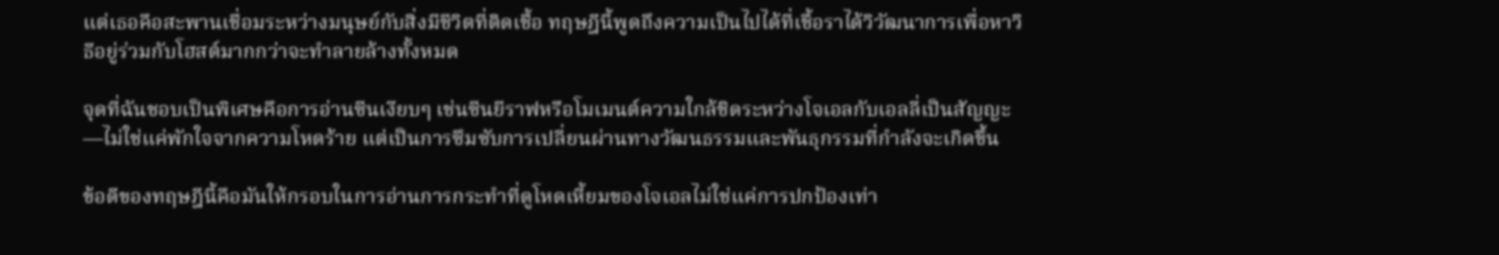แต่เธอคือสะพานเชื่อมระหว่างมนุษย์กับสิ่งมีชีวิตที่ติดเชื้อ ทฤษฎีนี้พูดถึงความเป็นไปได้ที่เชื้อราได้วิวัฒนาการเพื่อหาวิธีอยู่ร่วมกับโฮสต์มากกว่าจะทำลายล้างทั้งหมด

จุดที่ฉันชอบเป็นพิเศษคือการอ่านซีนเงียบๆ เช่นซีนยีราฟหรือโมเมนต์ความใกล้ชิดระหว่างโจเอลกับเอลลี่เป็นสัญญะ—ไม่ใช่แค่พักใจจากความโหดร้าย แต่เป็นการซึมซับการเปลี่ยนผ่านทางวัฒนธรรมและพันธุกรรมที่กำลังจะเกิดขึ้น

ข้อดีของทฤษฎีนี้คือมันให้กรอบในการอ่านการกระทำที่ดูโหดเหี้ยมของโจเอลไม่ใช่แค่การปกป้องเท่า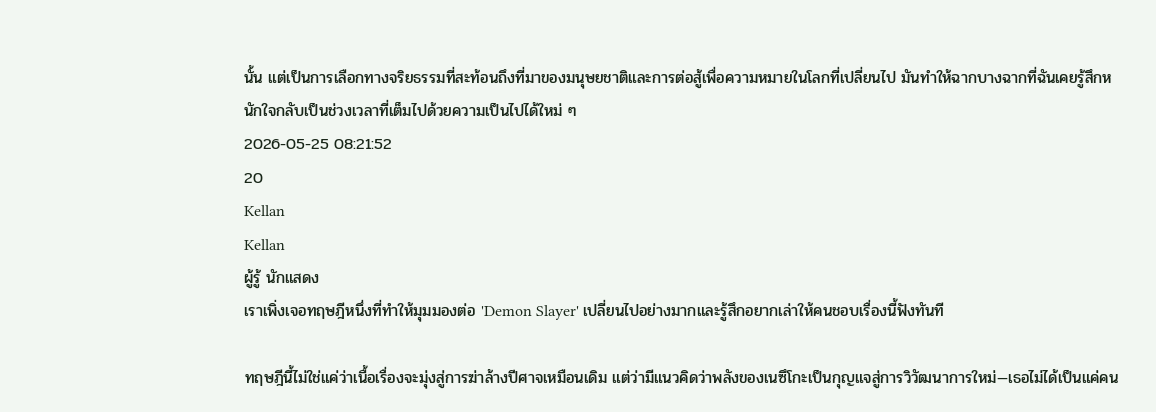นั้น แต่เป็นการเลือกทางจริยธรรมที่สะท้อนถึงที่มาของมนุษยชาติและการต่อสู้เพื่อความหมายในโลกที่เปลี่ยนไป มันทำให้ฉากบางฉากที่ฉันเคยรู้สึกหนักใจกลับเป็นช่วงเวลาที่เต็มไปด้วยความเป็นไปได้ใหม่ ๆ
2026-05-25 08:21:52
20
Kellan
Kellan
ผู้รู้ นักแสดง
เราเพิ่งเจอทฤษฎีหนึ่งที่ทำให้มุมมองต่อ 'Demon Slayer' เปลี่ยนไปอย่างมากและรู้สึกอยากเล่าให้คนชอบเรื่องนี้ฟังทันที

ทฤษฎีนี้ไม่ใช่แค่ว่าเนื้อเรื่องจะมุ่งสู่การฆ่าล้างปีศาจเหมือนเดิม แต่ว่ามีแนวคิดว่าพลังของเนซึโกะเป็นกุญแจสู่การวิวัฒนาการใหม่—เธอไม่ได้เป็นแค่คน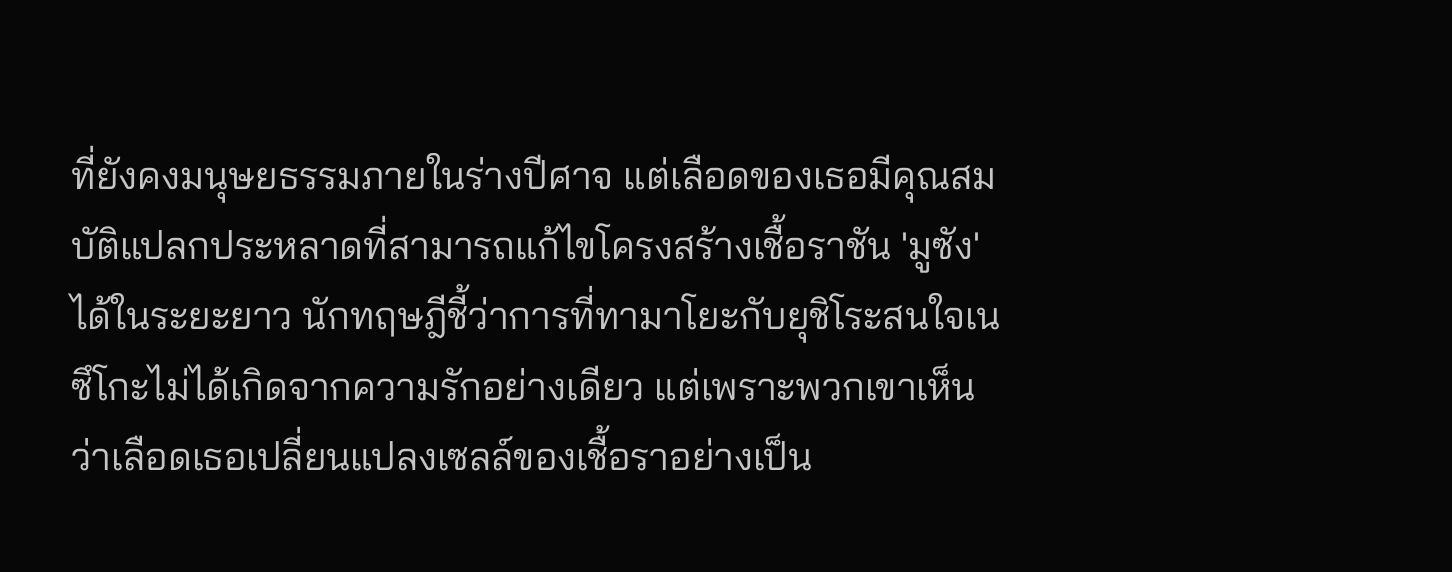ที่ยังคงมนุษยธรรมภายในร่างปีศาจ แต่เลือดของเธอมีคุณสมบัติแปลกประหลาดที่สามารถแก้ไขโครงสร้างเชื้อราชัน 'มูซัง' ได้ในระยะยาว นักทฤษฎีชี้ว่าการที่ทามาโยะกับยุชิโระสนใจเนซึโกะไม่ได้เกิดจากความรักอย่างเดียว แต่เพราะพวกเขาเห็นว่าเลือดเธอเปลี่ยนแปลงเซลล์ของเชื้อราอย่างเป็น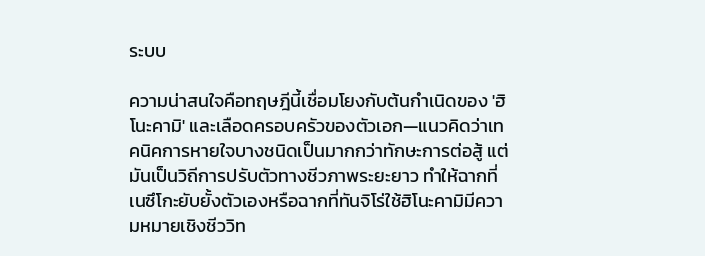ระบบ

ความน่าสนใจคือทฤษฎีนี้เชื่อมโยงกับต้นกำเนิดของ 'ฮิโนะคามิ' และเลือดครอบครัวของตัวเอก—แนวคิดว่าเทคนิคการหายใจบางชนิดเป็นมากกว่าทักษะการต่อสู้ แต่มันเป็นวิถีการปรับตัวทางชีวภาพระยะยาว ทำให้ฉากที่เนซึโกะยับยั้งตัวเองหรือฉากที่ทันจิโร่ใช้ฮิโนะคามิมีความหมายเชิงชีววิท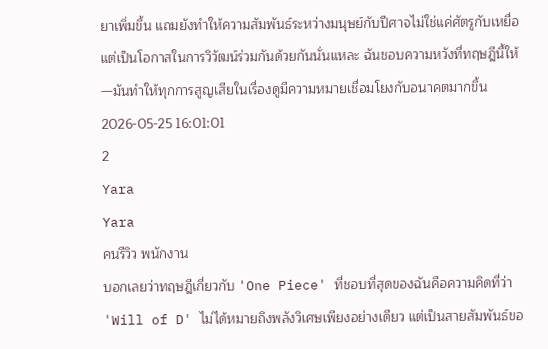ยาเพิ่มขึ้น แถมยังทำให้ความสัมพันธ์ระหว่างมนุษย์กับปีศาจไม่ใช่แค่ศัตรูกับเหยื่อ แต่เป็นโอกาสในการวิวัฒน์ร่วมกันด้วยกันนั่นแหละ ฉันชอบความหวังที่ทฤษฎีนี้ให้—มันทำให้ทุกการสูญเสียในเรื่องดูมีความหมายเชื่อมโยงกับอนาคตมากขึ้น
2026-05-25 16:01:01
2
Yara
Yara
คนรีวิว พนักงาน
บอกเลยว่าทฤษฎีเกี่ยวกับ 'One Piece' ที่ชอบที่สุดของฉันคือความคิดที่ว่า 'Will of D' ไม่ได้หมายถึงพลังวิเศษเพียงอย่างเดียว แต่เป็นสายสัมพันธ์ขอ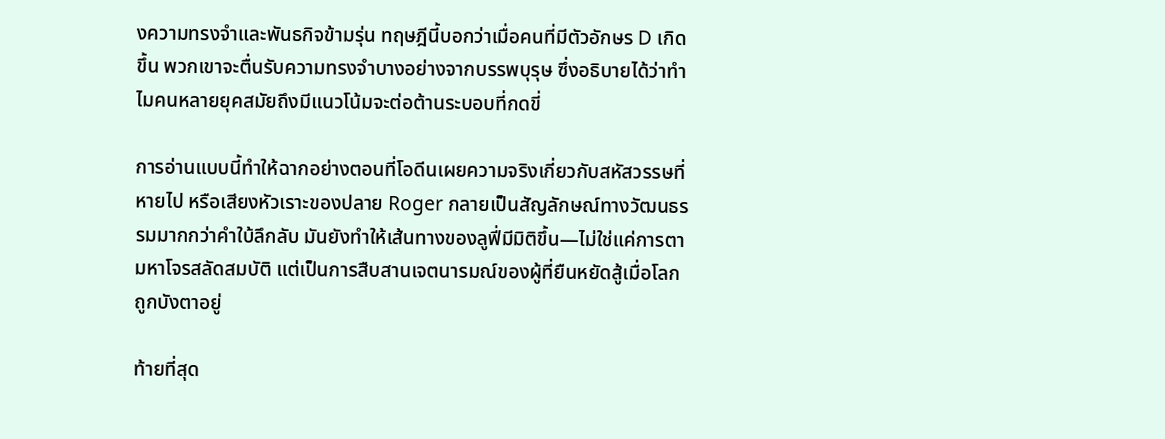งความทรงจำและพันธกิจข้ามรุ่น ทฤษฎีนี้บอกว่าเมื่อคนที่มีตัวอักษร D เกิดขึ้น พวกเขาจะตื่นรับความทรงจำบางอย่างจากบรรพบุรุษ ซึ่งอธิบายได้ว่าทำไมคนหลายยุคสมัยถึงมีแนวโน้มจะต่อต้านระบอบที่กดขี่

การอ่านแบบนี้ทำให้ฉากอย่างตอนที่โอดีนเผยความจริงเกี่ยวกับสหัสวรรษที่หายไป หรือเสียงหัวเราะของปลาย Roger กลายเป็นสัญลักษณ์ทางวัฒนธรรมมากกว่าคำใบ้ลึกลับ มันยังทำให้เส้นทางของลูฟี่มีมิติขึ้น—ไม่ใช่แค่การตามหาโจรสลัดสมบัติ แต่เป็นการสืบสานเจตนารมณ์ของผู้ที่ยืนหยัดสู้เมื่อโลกถูกบังตาอยู่

ท้ายที่สุด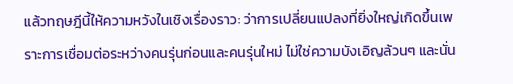แล้วทฤษฎีนี้ให้ความหวังในเชิงเรื่องราว: ว่าการเปลี่ยนแปลงที่ยิ่งใหญ่เกิดขึ้นเพราะการเชื่อมต่อระหว่างคนรุ่นก่อนและคนรุ่นใหม่ ไม่ใช่ความบังเอิญล้วนๆ และนั่น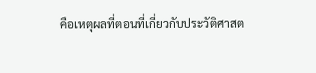คือเหตุผลที่ตอนที่เกี่ยวกับประวัติศาสต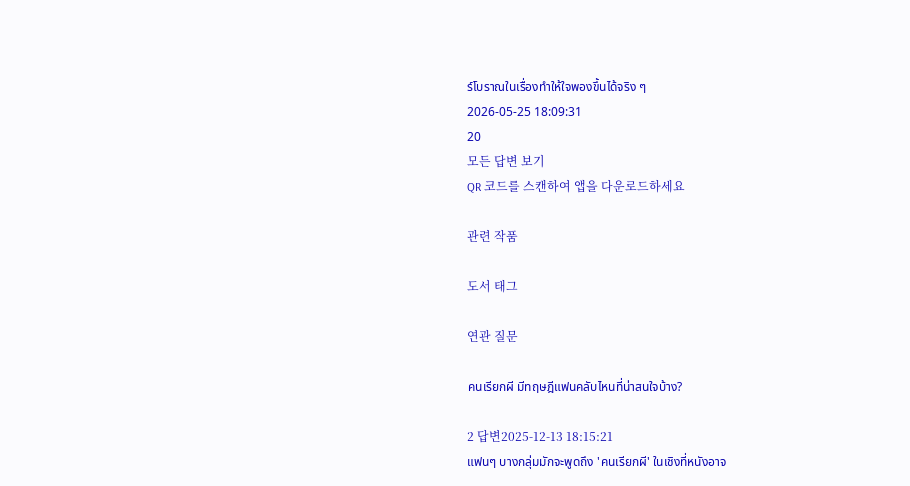ร์โบราณในเรื่องทำให้ใจพองขึ้นได้จริง ๆ
2026-05-25 18:09:31
20
모든 답변 보기
QR 코드를 스캔하여 앱을 다운로드하세요

관련 작품

도서 태그

연관 질문

คนเรียกผี มีทฤษฎีแฟนคลับไหนที่น่าสนใจบ้าง?

2 답변2025-12-13 18:15:21
แฟนๆ บางกลุ่มมักจะพูดถึง 'คนเรียกผี' ในเชิงที่หนังอาจ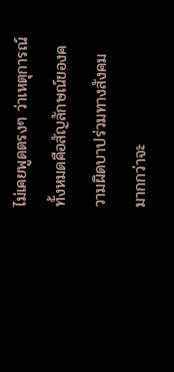ไม่เคยพูดตรงๆ ว่าเหตุการณ์ทั้งหมดคือสัญลักษณ์ของความผิดบาปร่วมทางสังคม มากกว่าจะ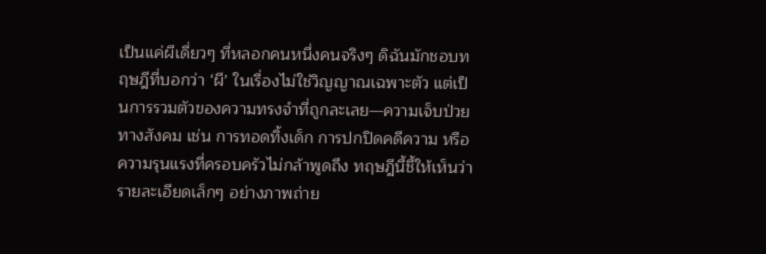เป็นแค่ผีเดี่ยวๆ ที่หลอกคนหนึ่งคนจริงๆ ดิฉันมักชอบทฤษฎีที่บอกว่า ‘ผี’ ในเรื่องไม่ใช่วิญญาณเฉพาะตัว แต่เป็นการรวมตัวของความทรงจำที่ถูกละเลย—ความเจ็บป่วยทางสังคม เช่น การทอดทิ้งเด็ก การปกปิดคดีความ หรือความรุนแรงที่ครอบครัวไม่กล้าพูดถึง ทฤษฎีนี้ชี้ให้เห็นว่ารายละเอียดเล็กๆ อย่างภาพถ่าย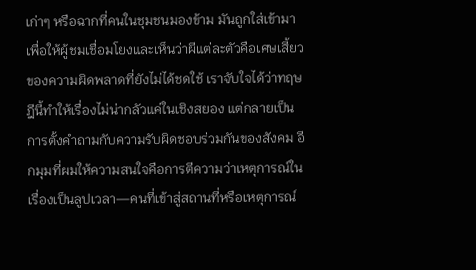เก่าๆ หรือฉากที่คนในชุมชนมองข้าม มันถูกใส่เข้ามาเพื่อให้ผู้ชมเชื่อมโยงและเห็นว่าผีแต่ละตัวคือเศษเสี้ยวของความผิดพลาดที่ยังไม่ได้ชดใช้ เราจับใจได้ว่าทฤษฎีนี้ทำให้เรื่องไม่น่ากลัวแค่ในเชิงสยอง แต่กลายเป็นการตั้งคำถามกับความรับผิดชอบร่วมกันของสังคม อีกมุมที่ผมให้ความสนใจคือการตีความว่าเหตุการณ์ในเรื่องเป็นลูปเวลา—คนที่เข้าสู่สถานที่หรือเหตุการณ์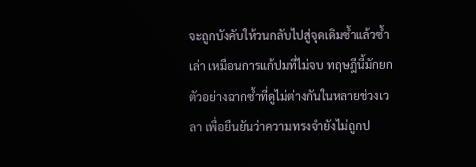จะถูกบังคับให้วนกลับไปสู่จุดเดิมซ้ำแล้วซ้ำเล่า เหมือนการแก้ปมที่ไม่จบ ทฤษฎีนี้มักยกตัวอย่างฉากซ้ำที่ดูไม่ต่างกันในหลายช่วงเวลา เพื่อยืนยันว่าความทรงจำยังไม่ถูกป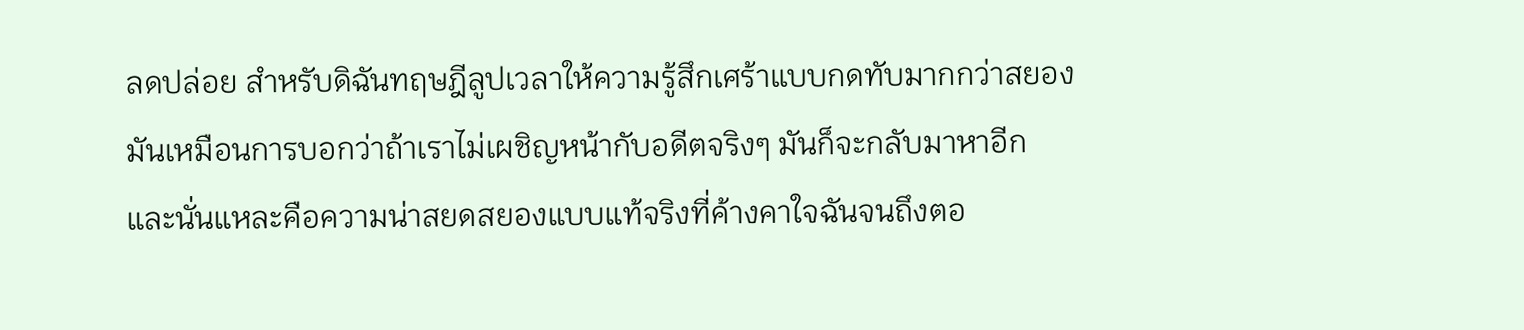ลดปล่อย สำหรับดิฉันทฤษฎีลูปเวลาให้ความรู้สึกเศร้าแบบกดทับมากกว่าสยอง มันเหมือนการบอกว่าถ้าเราไม่เผชิญหน้ากับอดีตจริงๆ มันก็จะกลับมาหาอีก และนั่นแหละคือความน่าสยดสยองแบบแท้จริงที่ค้างคาใจฉันจนถึงตอ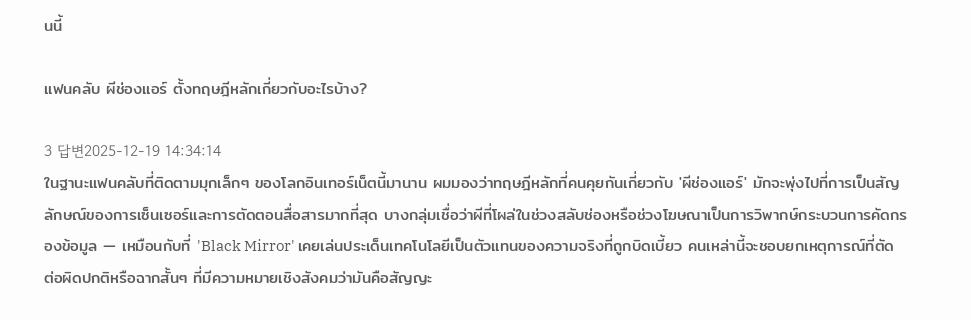นนี้

แฟนคลับ ผีช่องแอร์ ตั้งทฤษฎีหลักเกี่ยวกับอะไรบ้าง?

3 답변2025-12-19 14:34:14
ในฐานะแฟนคลับที่ติดตามมุกเล็กๆ ของโลกอินเทอร์เน็ตนี้มานาน ผมมองว่าทฤษฎีหลักที่คนคุยกันเกี่ยวกับ 'ผีช่องแอร์' มักจะพุ่งไปที่การเป็นสัญลักษณ์ของการเซ็นเซอร์และการตัดตอนสื่อสารมากที่สุด บางกลุ่มเชื่อว่าผีที่โผล่ในช่วงสลับช่องหรือช่วงโฆษณาเป็นการวิพากษ์กระบวนการคัดกรองข้อมูล — เหมือนกับที่ 'Black Mirror' เคยเล่นประเด็นเทคโนโลยีเป็นตัวแทนของความจริงที่ถูกบิดเบี้ยว คนเหล่านี้จะชอบยกเหตุการณ์ที่ตัดต่อผิดปกติหรือฉากสั้นๆ ที่มีความหมายเชิงสังคมว่ามันคือสัญญะ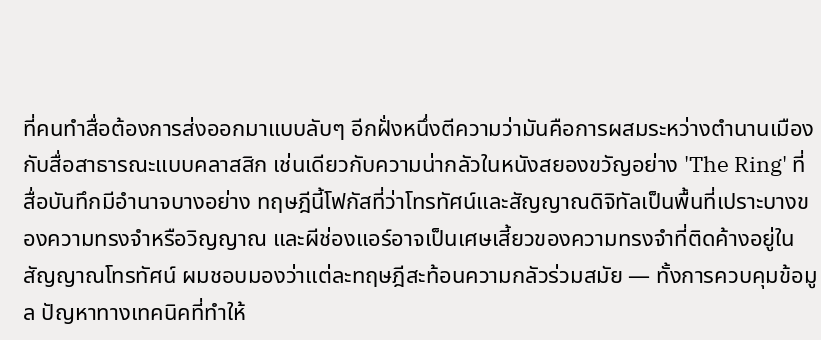ที่คนทำสื่อต้องการส่งออกมาแบบลับๆ อีกฝั่งหนึ่งตีความว่ามันคือการผสมระหว่างตำนานเมืองกับสื่อสาธารณะแบบคลาสสิก เช่นเดียวกับความน่ากลัวในหนังสยองขวัญอย่าง 'The Ring' ที่สื่อบันทึกมีอำนาจบางอย่าง ทฤษฎีนี้โฟกัสที่ว่าโทรทัศน์และสัญญาณดิจิทัลเป็นพื้นที่เปราะบางของความทรงจำหรือวิญญาณ และผีช่องแอร์อาจเป็นเศษเสี้ยวของความทรงจำที่ติดค้างอยู่ในสัญญาณโทรทัศน์ ผมชอบมองว่าแต่ละทฤษฎีสะท้อนความกลัวร่วมสมัย — ทั้งการควบคุมข้อมูล ปัญหาทางเทคนิคที่ทำให้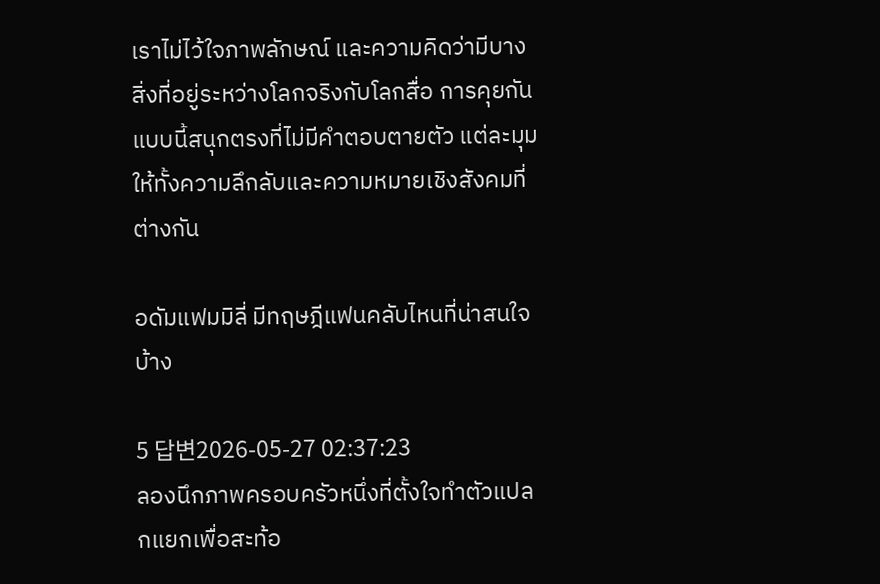เราไม่ไว้ใจภาพลักษณ์ และความคิดว่ามีบางสิ่งที่อยู่ระหว่างโลกจริงกับโลกสื่อ การคุยกันแบบนี้สนุกตรงที่ไม่มีคำตอบตายตัว แต่ละมุมให้ทั้งความลึกลับและความหมายเชิงสังคมที่ต่างกัน

อดัมแฟมมิลี่ มีทฤษฎีแฟนคลับไหนที่น่าสนใจบ้าง

5 답변2026-05-27 02:37:23
ลองนึกภาพครอบครัวหนึ่งที่ตั้งใจทำตัวแปลกแยกเพื่อสะท้อ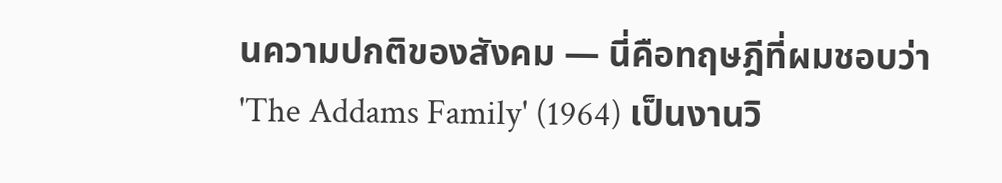นความปกติของสังคม — นี่คือทฤษฎีที่ผมชอบว่า 'The Addams Family' (1964) เป็นงานวิ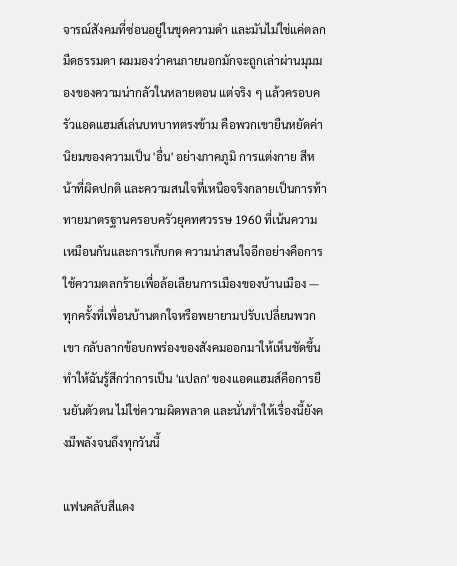จารณ์สังคมที่ซ่อนอยู่ในชุดความดำ และมันไม่ใช่แค่ตลกมืดธรรมดา ผมมองว่าคนภายนอกมักจะถูกเล่าผ่านมุมมองของความน่ากลัวในหลายตอน แต่จริง ๆ แล้วครอบครัวแอดแฮมส์เล่นบทบาทตรงข้าม คือพวกเขายืนหยัดค่านิยมของความเป็น 'อื่น' อย่างภาคภูมิ การแต่งกาย สีหน้าที่ผิดปกติ และความสนใจที่เหนือจริงกลายเป็นการท้าทายมาตรฐานครอบครัวยุคทศวรรษ 1960 ที่เน้นความเหมือนกันและการเก็บกด ความน่าสนใจอีกอย่างคือการใช้ความตลกร้ายเพื่อล้อเลียนการเมืองของบ้านเมือง — ทุกครั้งที่เพื่อนบ้านตกใจหรือพยายามปรับเปลี่ยนพวกเขา กลับลากข้อบกพร่องของสังคมออกมาให้เห็นชัดขึ้น ทำให้ฉันรู้สึกว่าการเป็น 'แปลก' ของแอดแฮมส์คือการยืนยันตัวตน ไม่ใช่ความผิดพลาด และนั่นทำให้เรื่องนี้ยังคงมีพลังจนถึงทุกวันนี้

แฟนคลับสีแดง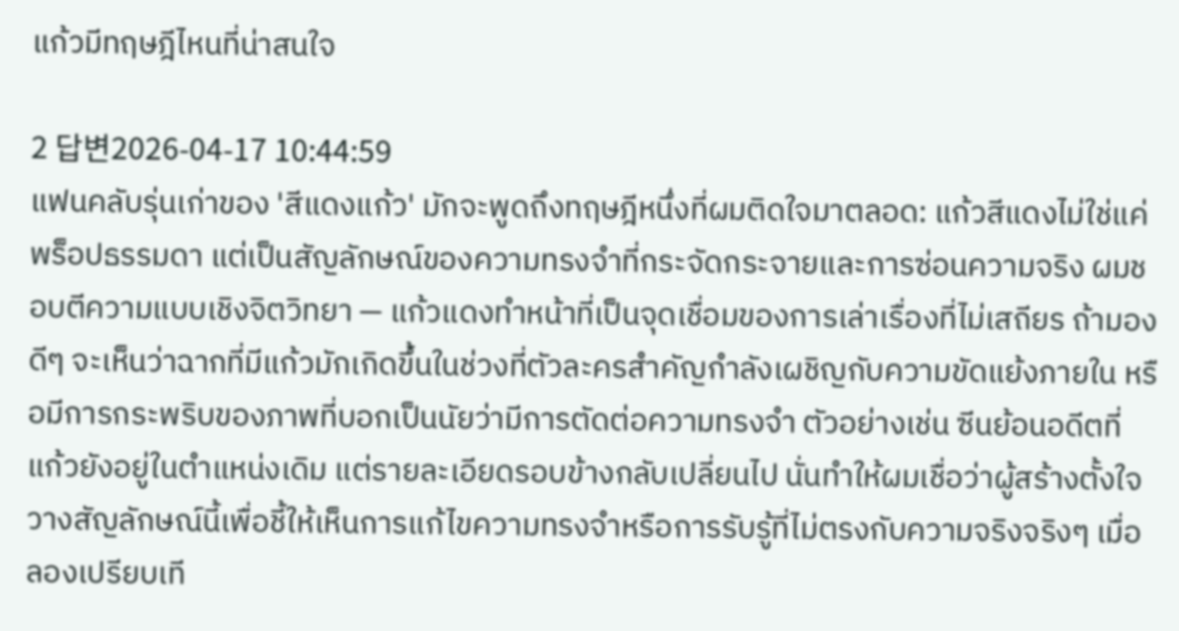แก้วมีทฤษฎีไหนที่น่าสนใจ

2 답변2026-04-17 10:44:59
แฟนคลับรุ่นเก่าของ 'สีแดงแก้ว' มักจะพูดถึงทฤษฎีหนึ่งที่ผมติดใจมาตลอด: แก้วสีแดงไม่ใช่แค่พร็อปธรรมดา แต่เป็นสัญลักษณ์ของความทรงจำที่กระจัดกระจายและการซ่อนความจริง ผมชอบตีความแบบเชิงจิตวิทยา — แก้วแดงทำหน้าที่เป็นจุดเชื่อมของการเล่าเรื่องที่ไม่เสถียร ถ้ามองดีๆ จะเห็นว่าฉากที่มีแก้วมักเกิดขึ้นในช่วงที่ตัวละครสำคัญกำลังเผชิญกับความขัดแย้งภายใน หรือมีการกระพริบของภาพที่บอกเป็นนัยว่ามีการตัดต่อความทรงจำ ตัวอย่างเช่น ซีนย้อนอดีตที่แก้วยังอยู่ในตำแหน่งเดิม แต่รายละเอียดรอบข้างกลับเปลี่ยนไป นั่นทำให้ผมเชื่อว่าผู้สร้างตั้งใจวางสัญลักษณ์นี้เพื่อชี้ให้เห็นการแก้ไขความทรงจำหรือการรับรู้ที่ไม่ตรงกับความจริงจริงๆ เมื่อลองเปรียบเที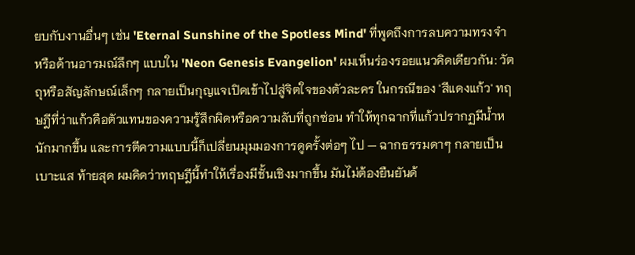ยบกับงานอื่นๆ เช่น 'Eternal Sunshine of the Spotless Mind' ที่พูดถึงการลบความทรงจำ หรือด้านอารมณ์ลึกๆ แบบใน 'Neon Genesis Evangelion' ผมเห็นร่องรอยแนวคิดเดียวกัน: วัตถุหรือสัญลักษณ์เล็กๆ กลายเป็นกุญแจเปิดเข้าไปสู่จิตใจของตัวละคร ในกรณีของ 'สีแดงแก้ว' ทฤษฎีที่ว่าแก้วคือตัวแทนของความรู้สึกผิดหรือความลับที่ถูกซ่อน ทำให้ทุกฉากที่แก้วปรากฏมีน้ำหนักมากขึ้น และการตีความแบบนี้ก็เปลี่ยนมุมมองการดูครั้งต่อๆ ไป — ฉากธรรมดาๆ กลายเป็นเบาะแส ท้ายสุด ผมคิดว่าทฤษฎีนี้ทำให้เรื่องมีชั้นเชิงมากขึ้น มันไม่ต้องยืนยันด้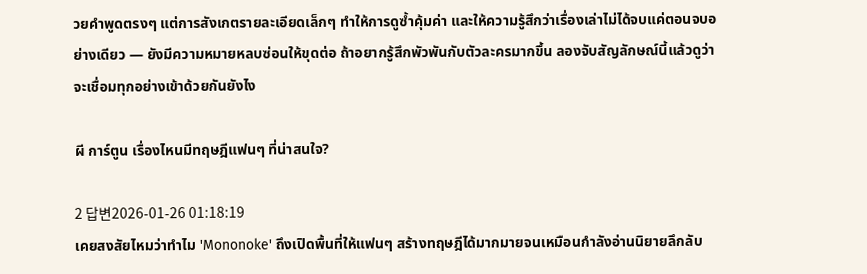วยคำพูดตรงๆ แต่การสังเกตรายละเอียดเล็กๆ ทำให้การดูซ้ำคุ้มค่า และให้ความรู้สึกว่าเรื่องเล่าไม่ได้จบแค่ตอนจบอย่างเดียว — ยังมีความหมายหลบซ่อนให้ขุดต่อ ถ้าอยากรู้สึกพัวพันกับตัวละครมากขึ้น ลองจับสัญลักษณ์นี้แล้วดูว่าจะเชื่อมทุกอย่างเข้าด้วยกันยังไง

ผี การ์ตูน เรื่องไหนมีทฤษฎีแฟนๆ ที่น่าสนใจ?

2 답변2026-01-26 01:18:19
เคยสงสัยไหมว่าทำไม 'Mononoke' ถึงเปิดพื้นที่ให้แฟนๆ สร้างทฤษฎีได้มากมายจนเหมือนกำลังอ่านนิยายลึกลับ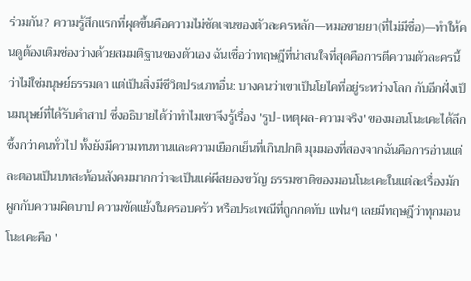ร่วมกัน? ความรู้สึกแรกที่ผุดขึ้นคือความไม่ชัดเจนของตัวละครหลัก—หมอขายยา(ที่ไม่มีชื่อ)—ทำให้คนดูต้องเติมช่องว่างด้วยสมมติฐานของตัวเอง ฉันเชื่อว่าทฤษฎีที่น่าสนใจที่สุดคือการตีความตัวละครนี้ว่าไม่ใช่มนุษย์ธรรมดา แต่เป็นสิ่งมีชีวิตประเภทอื่น: บางคนว่าเขาเป็นโยไคที่อยู่ระหว่างโลก กับอีกฝั่งเป็นมนุษย์ที่ได้รับคำสาป ซึ่งอธิบายได้ว่าทำไมเขาจึงรู้เรื่อง 'รูป-เหตุผล-ความจริง' ของมอนโนะเคะได้ลึกซึ้งกว่าคนทั่วไป ทั้งยังมีความทนทานและความเยือกเย็นที่เกินปกติ มุมมองที่สองจากฉันคือการอ่านแต่ละตอนเป็นบทสะท้อนสังคมมากกว่าจะเป็นแค่ผีสยองขวัญ ธรรมชาติของมอนโนะเคะในแต่ละเรื่องมักผูกกับความผิดบาป ความขัดแย้งในครอบครัว หรือประเพณีที่ถูกกดทับ แฟนๆ เลยมีทฤษฎีว่าทุกมอนโนะเคะคือ '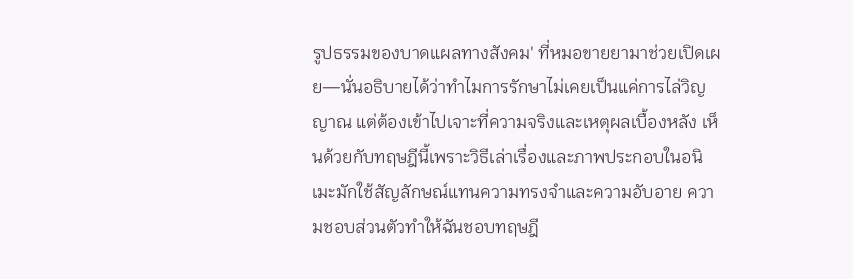รูปธรรมของบาดแผลทางสังคม' ที่หมอขายยามาช่วยเปิดเผย—นั่นอธิบายได้ว่าทำไมการรักษาไม่เคยเป็นแค่การไล่วิญญาณ แต่ต้องเข้าไปเจาะที่ความจริงและเหตุผลเบื้องหลัง เห็นด้วยกับทฤษฎีนี้เพราะวิธีเล่าเรื่องและภาพประกอบในอนิเมะมักใช้สัญลักษณ์แทนความทรงจำและความอับอาย ความชอบส่วนตัวทำให้ฉันชอบทฤษฎี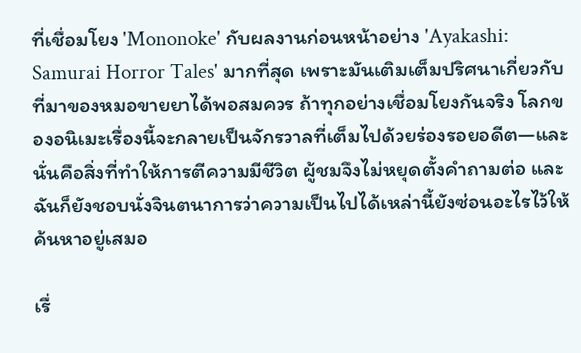ที่เชื่อมโยง 'Mononoke' กับผลงานก่อนหน้าอย่าง 'Ayakashi: Samurai Horror Tales' มากที่สุด เพราะมันเติมเต็มปริศนาเกี่ยวกับที่มาของหมอขายยาได้พอสมควร ถ้าทุกอย่างเชื่อมโยงกันจริง โลกของอนิเมะเรื่องนี้จะกลายเป็นจักรวาลที่เต็มไปด้วยร่องรอยอดีต—และนั่นคือสิ่งที่ทำให้การตีความมีชีวิต ผู้ชมจึงไม่หยุดตั้งคำถามต่อ และฉันก็ยังชอบนั่งจินตนาการว่าความเป็นไปได้เหล่านี้ยังซ่อนอะไรไว้ให้ค้นหาอยู่เสมอ

เรื่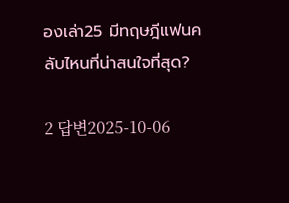องเล่า25 มีทฤษฎีแฟนคลับไหนที่น่าสนใจที่สุด?

2 답변2025-10-06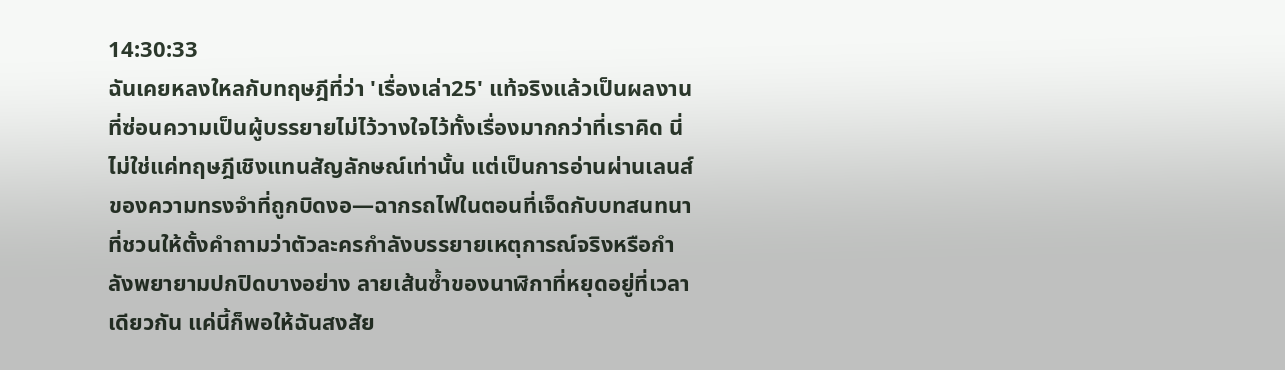14:30:33
ฉันเคยหลงใหลกับทฤษฎีที่ว่า 'เรื่องเล่า25' แท้จริงแล้วเป็นผลงานที่ซ่อนความเป็นผู้บรรยายไม่ไว้วางใจไว้ทั้งเรื่องมากกว่าที่เราคิด นี่ไม่ใช่แค่ทฤษฎีเชิงแทนสัญลักษณ์เท่านั้น แต่เป็นการอ่านผ่านเลนส์ของความทรงจำที่ถูกบิดงอ—ฉากรถไฟในตอนที่เจ็ดกับบทสนทนาที่ชวนให้ตั้งคำถามว่าตัวละครกำลังบรรยายเหตุการณ์จริงหรือกำลังพยายามปกปิดบางอย่าง ลายเส้นซ้ำของนาฬิกาที่หยุดอยู่ที่เวลาเดียวกัน แค่นี้ก็พอให้ฉันสงสัย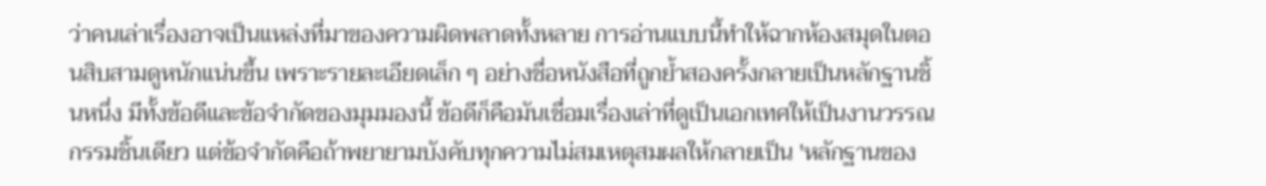ว่าคนเล่าเรื่องอาจเป็นแหล่งที่มาของความผิดพลาดทั้งหลาย การอ่านแบบนี้ทำให้ฉากห้องสมุดในตอนสิบสามดูหนักแน่นขึ้น เพราะรายละเอียดเล็ก ๆ อย่างชื่อหนังสือที่ถูกย้ำสองครั้งกลายเป็นหลักฐานชิ้นหนึ่ง มีทั้งข้อดีและข้อจำกัดของมุมมองนี้ ข้อดีก็คือมันเชื่อมเรื่องเล่าที่ดูเป็นเอกเทศให้เป็นงานวรรณกรรมชิ้นเดียว แต่ข้อจำกัดคือถ้าพยายามบังคับทุกความไม่สมเหตุสมผลให้กลายเป็น 'หลักฐานของ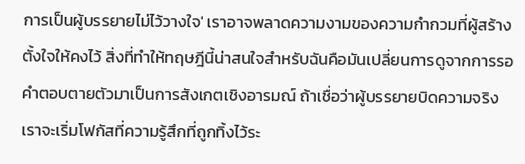การเป็นผู้บรรยายไม่ไว้วางใจ' เราอาจพลาดความงามของความกำกวมที่ผู้สร้างตั้งใจให้คงไว้ สิ่งที่ทำให้ทฤษฎีนี้น่าสนใจสำหรับฉันคือมันเปลี่ยนการดูจากการรอคำตอบตายตัวมาเป็นการสังเกตเชิงอารมณ์ ถ้าเชื่อว่าผู้บรรยายบิดความจริง เราจะเริ่มโฟกัสที่ความรู้สึกที่ถูกทิ้งไว้ระ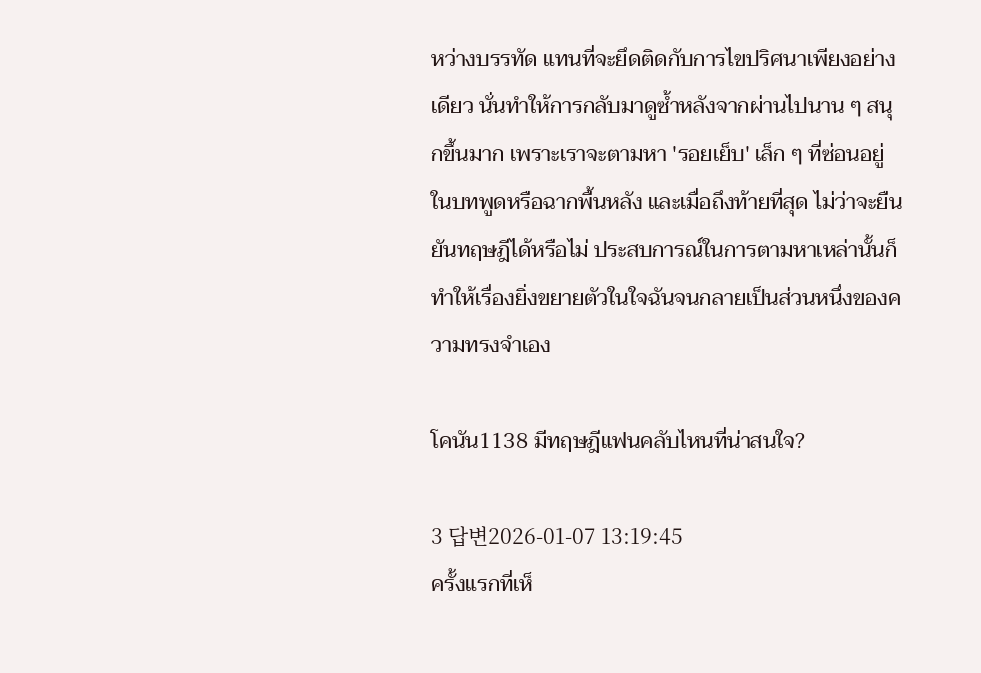หว่างบรรทัด แทนที่จะยึดติดกับการไขปริศนาเพียงอย่างเดียว นั่นทำให้การกลับมาดูซ้ำหลังจากผ่านไปนาน ๆ สนุกขึ้นมาก เพราะเราจะตามหา 'รอยเย็บ' เล็ก ๆ ที่ซ่อนอยู่ในบทพูดหรือฉากพื้นหลัง และเมื่อถึงท้ายที่สุด ไม่ว่าจะยืนยันทฤษฎีได้หรือไม่ ประสบการณ์ในการตามหาเหล่านั้นก็ทำให้เรื่องยิ่งขยายตัวในใจฉันจนกลายเป็นส่วนหนึ่งของความทรงจำเอง

โคนัน1138 มีทฤษฎีแฟนคลับไหนที่น่าสนใจ?

3 답변2026-01-07 13:19:45
ครั้งแรกที่เห็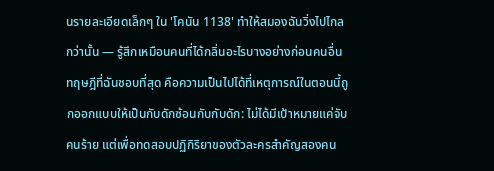นรายละเอียดเล็กๆ ใน 'โคนัน 1138' ทำให้สมองฉันวิ่งไปไกลกว่านั้น — รู้สึกเหมือนคนที่ได้กลิ่นอะไรบางอย่างก่อนคนอื่น ทฤษฎีที่ฉันชอบที่สุด คือความเป็นไปได้ที่เหตุการณ์ในตอนนี้ถูกออกแบบให้เป็นกับดักซ้อนกับกับดัก: ไม่ได้มีเป้าหมายแค่จับคนร้าย แต่เพื่อทดสอบปฏิกิริยาของตัวละครสำคัญสองคน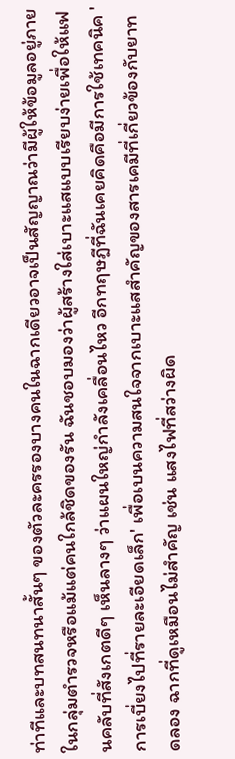ท่าทีและบทสนทนาสั้นๆ ของตัวละครรองบางคนในฉากเดียวอาจเป็นสัญญาณว่ามีผู้ให้ข้อมูลอยู่ภายในกลุ่มตำรวจหรือแม้แต่คนใกล้ชิดของรัน ฉันชอบมองว่าผู้สร้างใส่เบาะแสแบบเรียบง่ายเพื่อให้แฟนคลับที่สังเกตดีๆ เห็นลางๆ ว่าแผนใหญ่กำลังเคลื่อนไหว อีกทฤษฎีที่ฉันเคยคิดคือมีการใช้เทคนิค 'การเบี่ยงไปที่รายละเอียดเล็ก' เพื่อเบนความสนใจจากเบาะแสสำคัญของสารเคมีที่เกี่ยวข้องกับยาทดลอง ฉากที่ดูเหมือนไม่สำคัญ เช่น แสงไฟที่สว่างผิด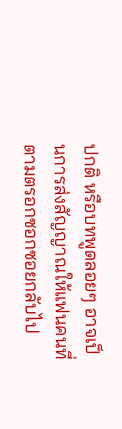ปกติ หรือบทพูดลอยๆ อาจเป็นการส่งสัญญาณให้แฟนคนที่ตามตรอกซอกซอยกลับไป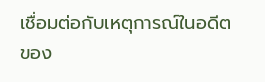เชื่อมต่อกับเหตุการณ์ในอดีตของ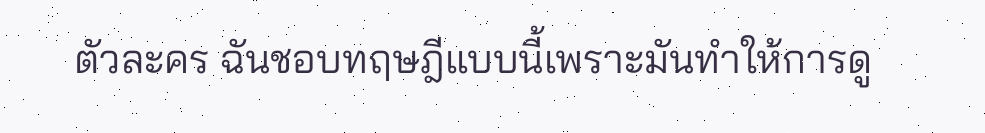ตัวละคร ฉันชอบทฤษฎีแบบนี้เพราะมันทำให้การดู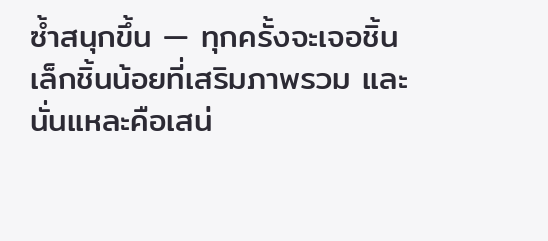ซ้ำสนุกขึ้น — ทุกครั้งจะเจอชิ้นเล็กชิ้นน้อยที่เสริมภาพรวม และนั่นแหละคือเสน่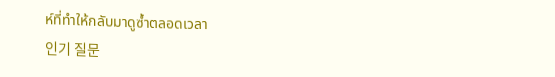ห์ที่ทำให้กลับมาดูซ้ำตลอดเวลา
인기 질문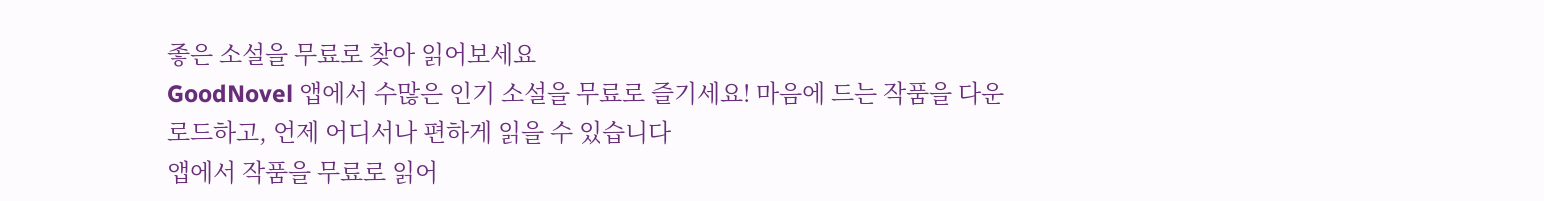좋은 소설을 무료로 찾아 읽어보세요
GoodNovel 앱에서 수많은 인기 소설을 무료로 즐기세요! 마음에 드는 작품을 다운로드하고, 언제 어디서나 편하게 읽을 수 있습니다
앱에서 작품을 무료로 읽어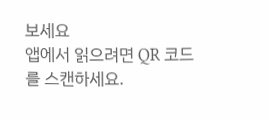보세요
앱에서 읽으려면 QR 코드를 스캔하세요.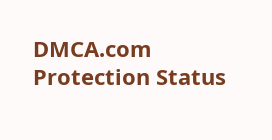DMCA.com Protection Status